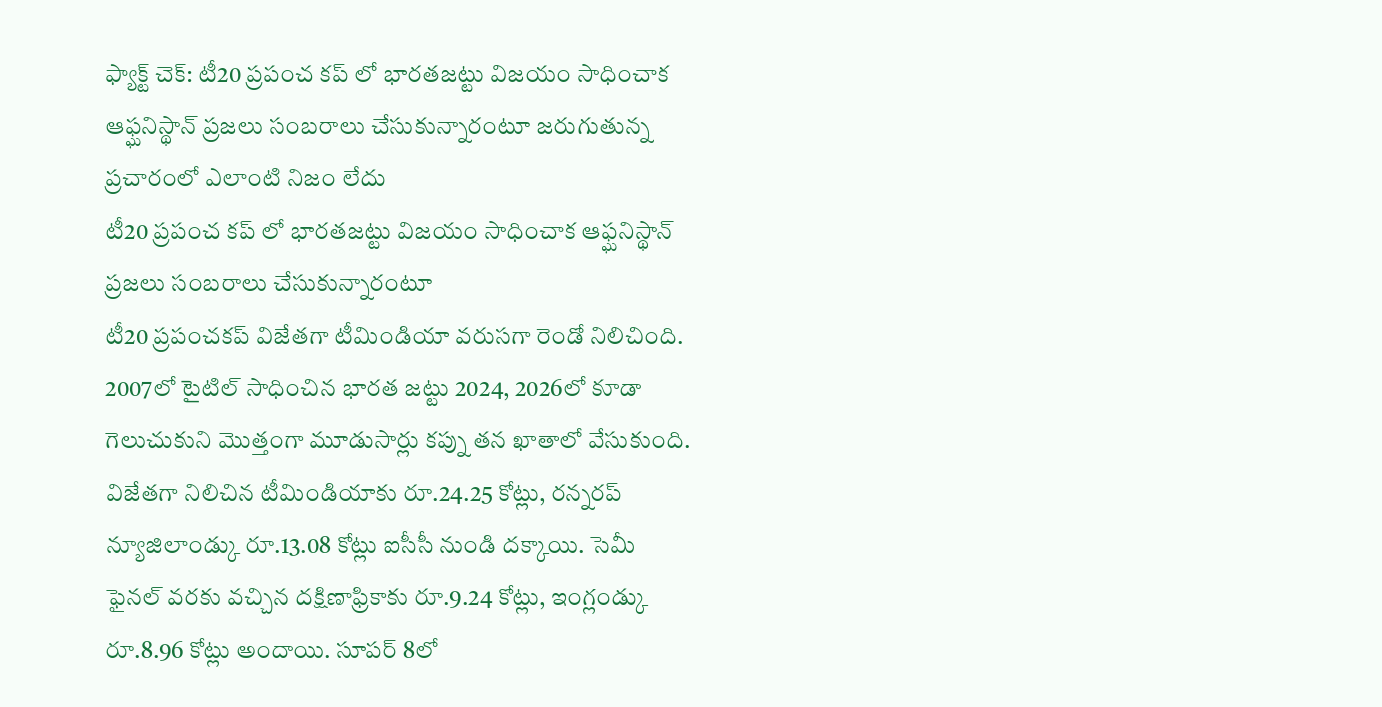ఫ్యాక్ట్ చెక్: టీ20 ప్రపంచ కప్ లో భారతజట్టు విజయం సాధించాక ఆఫ్ఘనిస్థాన్ ప్రజలు సంబరాలు చేసుకున్నారంటూ జరుగుతున్న ప్రచారంలో ఎలాంటి నిజం లేదు
టీ20 ప్రపంచ కప్ లో భారతజట్టు విజయం సాధించాక ఆఫ్ఘనిస్థాన్ ప్రజలు సంబరాలు చేసుకున్నారంటూ
టీ20 ప్రపంచకప్ విజేతగా టీమిండియా వరుసగా రెండో నిలిచింది. 2007లో టైటిల్ సాధించిన భారత జట్టు 2024, 2026లో కూడా గెలుచుకుని మొత్తంగా మూడుసార్లు కప్ను తన ఖాతాలో వేసుకుంది. విజేతగా నిలిచిన టీమిండియాకు రూ.24.25 కోట్లు, రన్నరప్ న్యూజిలాండ్కు రూ.13.08 కోట్లు ఐసీసీ నుండి దక్కాయి. సెమీ ఫైనల్ వరకు వచ్చిన దక్షిణాఫ్రికాకు రూ.9.24 కోట్లు, ఇంగ్లండ్కు రూ.8.96 కోట్లు అందాయి. సూపర్ 8లో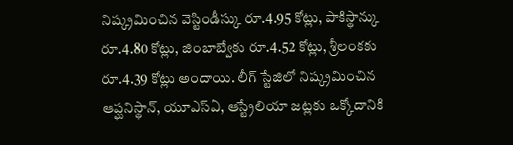నిష్క్రమించిన వెస్టిండీస్కు రూ.4.95 కోట్లు, పాకిస్థాన్కు రూ.4.80 కోట్లు, జింబాబ్వేకు రూ.4.52 కోట్లు, శ్రీలంకకు రూ.4.39 కోట్లు అందాయి. లీగ్ స్టేజిలో నిష్క్రమించిన ఆప్ఘనిస్థాన్, యూఎస్ఏ, ఆస్ట్రేలియా జట్లకు ఒక్కోదానికి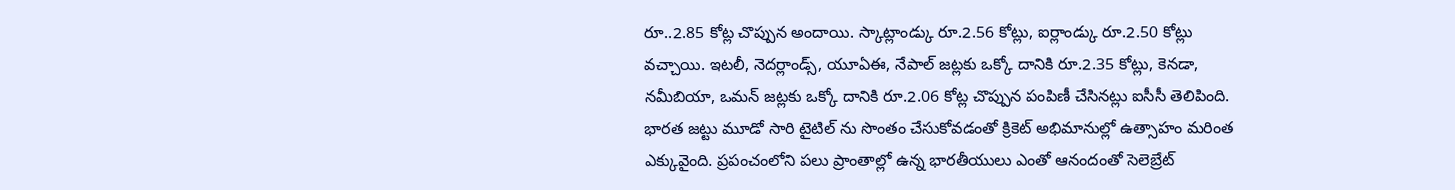రూ..2.85 కోట్ల చొప్పున అందాయి. స్కాట్లాండ్కు రూ.2.56 కోట్లు, ఐర్లాండ్కు రూ.2.50 కోట్లు వచ్చాయి. ఇటలీ, నెదర్లాండ్స్, యూఏఈ, నేపాల్ జట్లకు ఒక్కో దానికి రూ.2.35 కోట్లు, కెనడా, నమీబియా, ఒమన్ జట్లకు ఒక్కో దానికి రూ.2.06 కోట్ల చొప్పున పంపిణీ చేసినట్లు ఐసీసీ తెలిపింది.
భారత జట్టు మూడో సారి టైటిల్ ను సొంతం చేసుకోవడంతో క్రికెట్ అభిమానుల్లో ఉత్సాహం మరింత ఎక్కువైంది. ప్రపంచంలోని పలు ప్రాంతాల్లో ఉన్న భారతీయులు ఎంతో ఆనందంతో సెలెబ్రేట్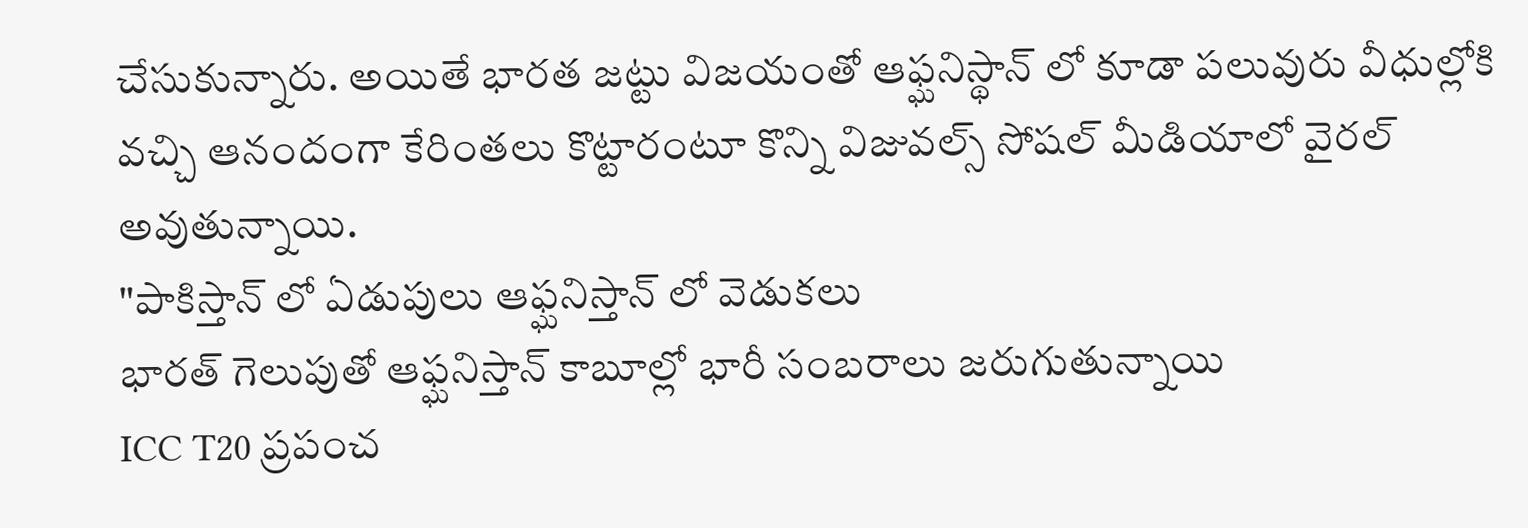చేసుకున్నారు. అయితే భారత జట్టు విజయంతో ఆఫ్ఘనిస్థాన్ లో కూడా పలువురు వీధుల్లోకి వచ్చి ఆనందంగా కేరింతలు కొట్టారంటూ కొన్ని విజువల్స్ సోషల్ మీడియాలో వైరల్ అవుతున్నాయి.
"పాకిస్తాన్ లో ఏడుపులు ఆఫ్ఘనిస్తాన్ లో వెడుకలు
భారత్ గెలుపుతో ఆఫ్ఘనిస్తాన్ కాబూల్లో భారీ సంబరాలు జరుగుతున్నాయి
ICC T20 ప్రపంచ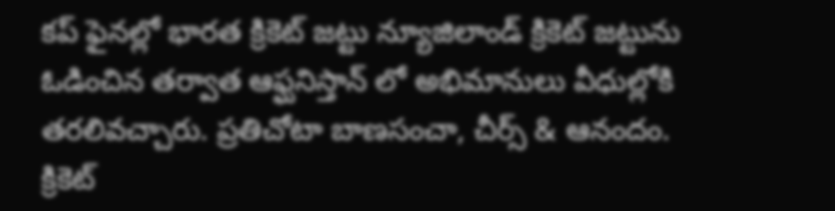కప్ ఫైనల్లో భారత క్రికెట్ జట్టు న్యూజిలాండ్ క్రికెట్ జట్టును ఓడించిన తర్వాత ఆఫ్ఘనిస్తాన్ లో అభిమానులు వీధుల్లోకి తరలివచ్చారు. ప్రతిచోటా బాణసంచా, చీర్స్ & ఆనందం.
క్రికెట్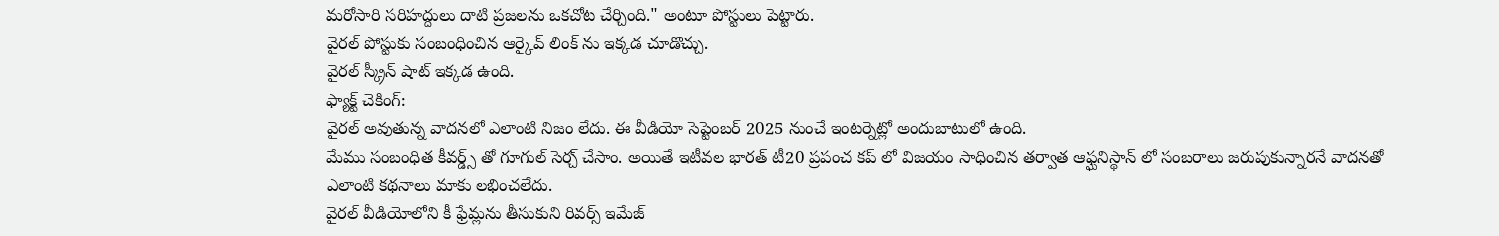మరోసారి సరిహద్దులు దాటి ప్రజలను ఒకచోట చేర్చింది." అంటూ పోస్టులు పెట్టారు.
వైరల్ పోస్టుకు సంబంధించిన ఆర్కైవ్ లింక్ ను ఇక్కడ చూడొచ్చు.
వైరల్ స్క్రీన్ షాట్ ఇక్కడ ఉంది.
ఫ్యాక్ట్ చెకింగ్:
వైరల్ అవుతున్న వాదనలో ఎలాంటి నిజం లేదు. ఈ వీడియో సెప్టెంబర్ 2025 నుంచే ఇంటర్నెట్లో అందుబాటులో ఉంది.
మేము సంబంధిత కీవర్డ్స్ తో గూగుల్ సెర్చ్ చేసాం. అయితే ఇటీవల భారత్ టీ20 ప్రపంచ కప్ లో విజయం సాధించిన తర్వాత ఆఫ్ఘనిస్థాన్ లో సంబరాలు జరుపుకున్నారనే వాదనతో ఎలాంటి కథనాలు మాకు లభించలేదు.
వైరల్ వీడియోలోని కీ ఫ్రేమ్లను తీసుకుని రివర్స్ ఇమేజ్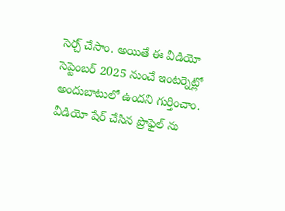సెర్చ్ చేసాం. అయితే ఈ వీడియో సెప్టెంబర్ 2025 నుంచే ఇంటర్నెట్లో అందుబాటులో ఉందని గుర్తించాం.
వీడియో షేర్ చేసిన ప్రొఫైల్ ను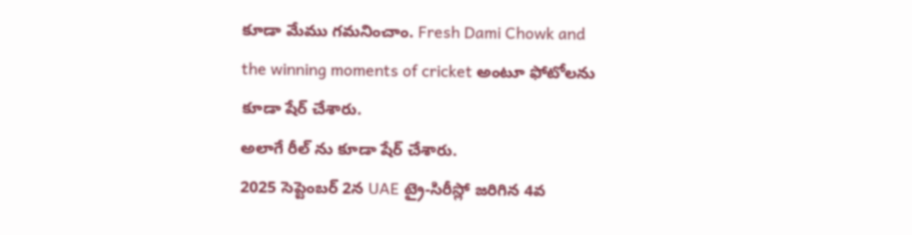కూడా మేము గమనించాం. Fresh Dami Chowk and the winning moments of cricket అంటూ ఫోటోలను కూడా షేర్ చేశారు.
అలాగే రీల్ ను కూడా షేర్ చేశారు.
2025 సెప్టెంబర్ 2న UAE ట్రై-సిరీస్లో జరిగిన 4వ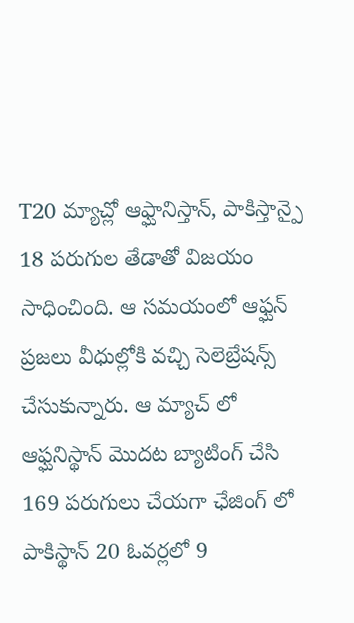T20 మ్యాచ్లో ఆఫ్ఘానిస్తాన్, పాకిస్తాన్పై 18 పరుగుల తేడాతో విజయం సాధించింది. ఆ సమయంలో ఆఫ్ఘన్ ప్రజలు వీధుల్లోకి వచ్చి సెలెబ్రేషన్స్ చేసుకున్నారు. ఆ మ్యాచ్ లో ఆఫ్ఘనిస్థాన్ మొదట బ్యాటింగ్ చేసి 169 పరుగులు చేయగా ఛేజింగ్ లో పాకిస్థాన్ 20 ఓవర్లలో 9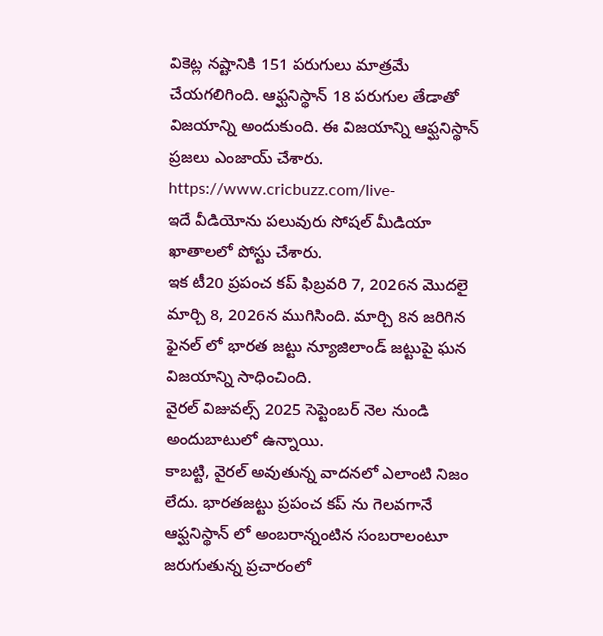వికెట్ల నష్టానికి 151 పరుగులు మాత్రమే చేయగలిగింది. ఆఫ్ఘనిస్థాన్ 18 పరుగుల తేడాతో విజయాన్ని అందుకుంది. ఈ విజయాన్ని ఆఫ్ఘనిస్థాన్ ప్రజలు ఎంజాయ్ చేశారు.
https://www.cricbuzz.com/live-
ఇదే వీడియోను పలువురు సోషల్ మీడియా ఖాతాలలో పోస్టు చేశారు.
ఇక టీ20 ప్రపంచ కప్ ఫిబ్రవరి 7, 2026న మొదలై మార్చి 8, 2026న ముగిసింది. మార్చి 8న జరిగిన ఫైనల్ లో భారత జట్టు న్యూజిలాండ్ జట్టుపై ఘన విజయాన్ని సాధించింది.
వైరల్ విజువల్స్ 2025 సెప్టెంబర్ నెల నుండి అందుబాటులో ఉన్నాయి.
కాబట్టి, వైరల్ అవుతున్న వాదనలో ఎలాంటి నిజం లేదు. భారతజట్టు ప్రపంచ కప్ ను గెలవగానే ఆఫ్ఘనిస్థాన్ లో అంబరాన్నంటిన సంబరాలంటూ జరుగుతున్న ప్రచారంలో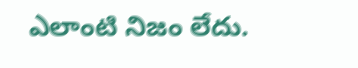ఎలాంటి నిజం లేదు.